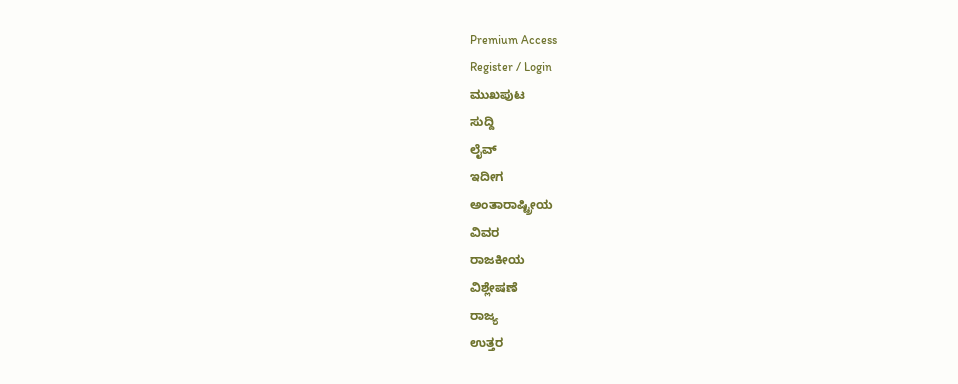Premium Access
Register / Login
ಮುಖಪುಟ
ಸುದ್ದಿ
ಲೈವ್
ಇದೀಗ
ಅಂತಾರಾಷ್ಟ್ರೀಯ
ವಿವರ
ರಾಜಕೀಯ
ವಿಶ್ಲೇಷಣೆ
ರಾಜ್ಯ
ಉತ್ತರ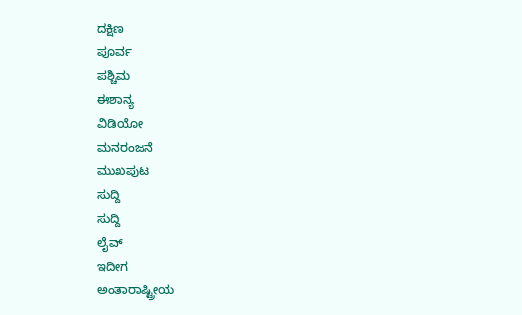ದಕ್ಷಿಣ
ಪೂರ್ವ
ಪಶ್ಚಿಮ
ಈಶಾನ್ಯ
ವಿಡಿಯೋ
ಮನರಂಜನೆ
ಮುಖಪುಟ
ಸುದ್ದಿ
ಸುದ್ದಿ
ಲೈವ್
ಇದೀಗ
ಅಂತಾರಾಷ್ಟ್ರೀಯ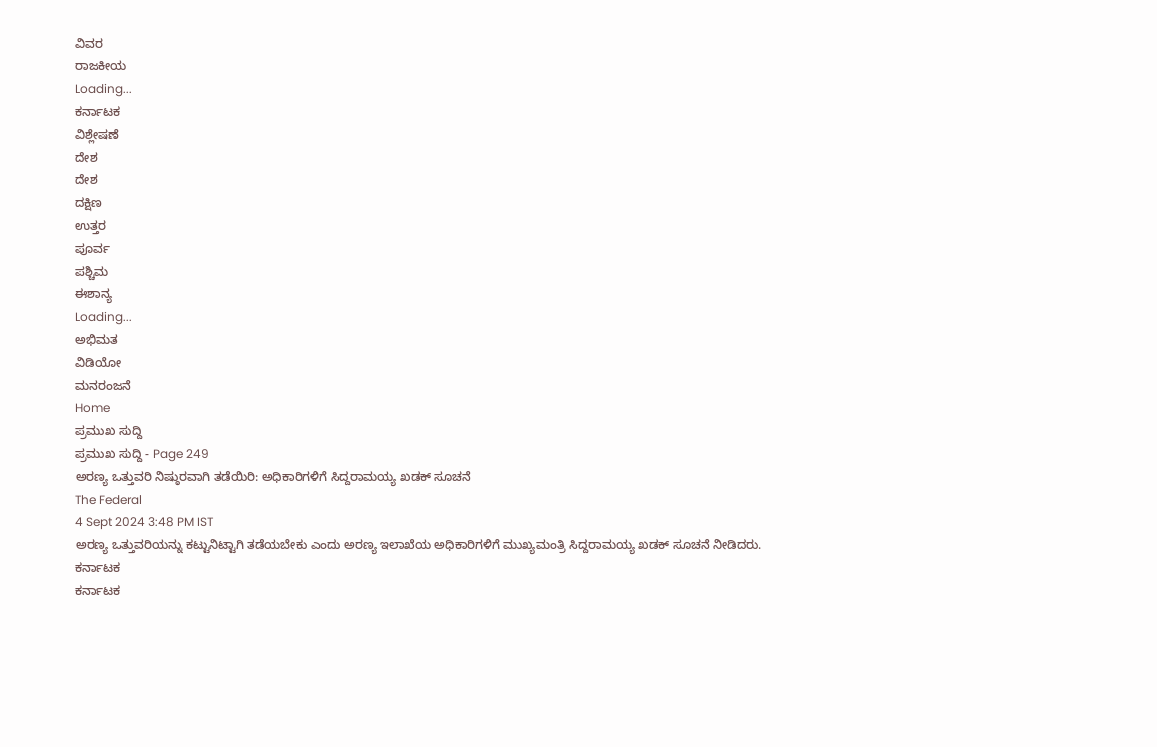ವಿವರ
ರಾಜಕೀಯ
Loading...
ಕರ್ನಾಟಕ
ವಿಶ್ಲೇಷಣೆ
ದೇಶ
ದೇಶ
ದಕ್ಷಿಣ
ಉತ್ತರ
ಪೂರ್ವ
ಪಶ್ಚಿಮ
ಈಶಾನ್ಯ
Loading...
ಅಭಿಮತ
ವಿಡಿಯೋ
ಮನರಂಜನೆ
Home
ಪ್ರಮುಖ ಸುದ್ದಿ
ಪ್ರಮುಖ ಸುದ್ದಿ - Page 249
ಅರಣ್ಯ ಒತ್ತುವರಿ ನಿಷ್ಠುರವಾಗಿ ತಡೆಯಿರಿ: ಅಧಿಕಾರಿಗಳಿಗೆ ಸಿದ್ದರಾಮಯ್ಯ ಖಡಕ್ ಸೂಚನೆ
The Federal
4 Sept 2024 3:48 PM IST
ಅರಣ್ಯ ಒತ್ತುವರಿಯನ್ನು ಕಟ್ಟುನಿಟ್ಟಾಗಿ ತಡೆಯಬೇಕು ಎಂದು ಅರಣ್ಯ ಇಲಾಖೆಯ ಅಧಿಕಾರಿಗಳಿಗೆ ಮುಖ್ಯಮಂತ್ರಿ ಸಿದ್ದರಾಮಯ್ಯ ಖಡಕ್ ಸೂಚನೆ ನೀಡಿದರು.
ಕರ್ನಾಟಕ
ಕರ್ನಾಟಕ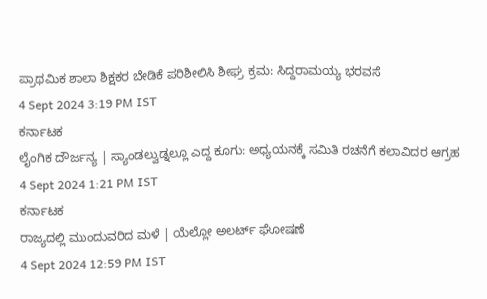ಪ್ರಾಥಮಿಕ ಶಾಲಾ ಶಿಕ್ಷಕರ ಬೇಡಿಕೆ ಪರಿಶೀಲಿಸಿ ಶೀಘ್ರ ಕ್ರಮ: ಸಿದ್ದರಾಮಯ್ಯ ಭರವಸೆ
4 Sept 2024 3:19 PM IST
ಕರ್ನಾಟಕ
ಲೈಂಗಿಕ ದೌರ್ಜನ್ಯ | ಸ್ಯಾಂಡಲ್ವುಡ್ನಲ್ಲೂ ಎದ್ದ ಕೂಗು: ಅಧ್ಯಯನಕ್ಕೆ ಸಮಿತಿ ರಚನೆಗೆ ಕಲಾವಿದರ ಆಗ್ರಹ
4 Sept 2024 1:21 PM IST
ಕರ್ನಾಟಕ
ರಾಜ್ಯದಲ್ಲಿ ಮುಂದುವರಿದ ಮಳೆ | ಯೆಲ್ಲೋ ಅಲರ್ಟ್ ಘೋಷಣೆ
4 Sept 2024 12:59 PM IST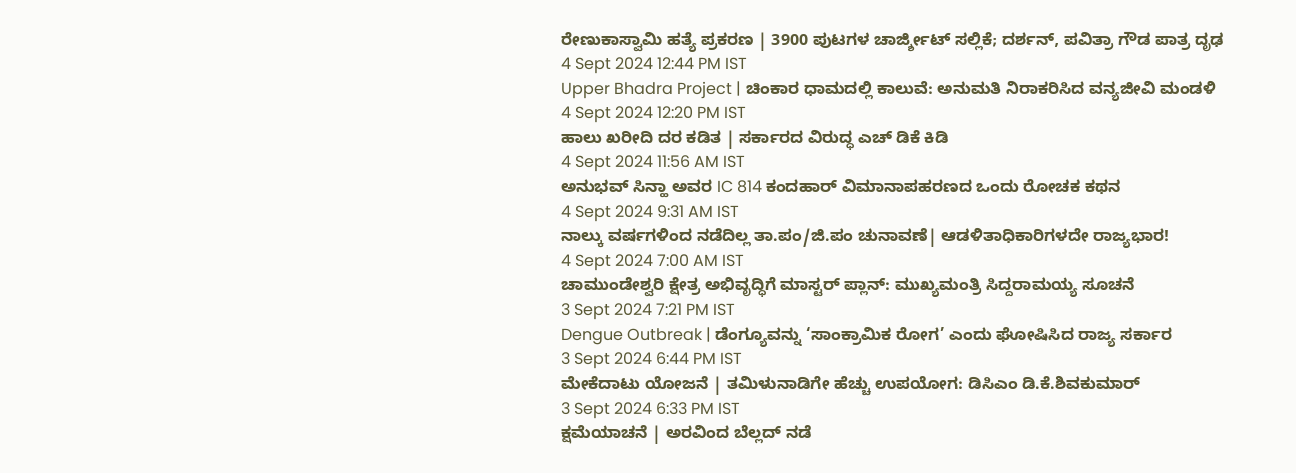ರೇಣುಕಾಸ್ವಾಮಿ ಹತ್ಯೆ ಪ್ರಕರಣ | 3900 ಪುಟಗಳ ಚಾರ್ಜ್ಶೀಟ್ ಸಲ್ಲಿಕೆ; ದರ್ಶನ್, ಪವಿತ್ರಾ ಗೌಡ ಪಾತ್ರ ದೃಢ
4 Sept 2024 12:44 PM IST
Upper Bhadra Project | ಚಿಂಕಾರ ಧಾಮದಲ್ಲಿ ಕಾಲುವೆ: ಅನುಮತಿ ನಿರಾಕರಿಸಿದ ವನ್ಯಜೀವಿ ಮಂಡಳಿ
4 Sept 2024 12:20 PM IST
ಹಾಲು ಖರೀದಿ ದರ ಕಡಿತ | ಸರ್ಕಾರದ ವಿರುದ್ಧ ಎಚ್ ಡಿಕೆ ಕಿಡಿ
4 Sept 2024 11:56 AM IST
ಅನುಭವ್ ಸಿನ್ಹಾ ಅವರ IC 814 ಕಂದಹಾರ್ ವಿಮಾನಾಪಹರಣದ ಒಂದು ರೋಚಕ ಕಥನ
4 Sept 2024 9:31 AM IST
ನಾಲ್ಕು ವರ್ಷಗಳಿಂದ ನಡೆದಿಲ್ಲ ತಾ.ಪಂ/ಜಿ.ಪಂ ಚುನಾವಣೆ| ಆಡಳಿತಾಧಿಕಾರಿಗಳದೇ ರಾಜ್ಯಭಾರ!
4 Sept 2024 7:00 AM IST
ಚಾಮುಂಡೇಶ್ವರಿ ಕ್ಷೇತ್ರ ಅಭಿವೃದ್ಧಿಗೆ ಮಾಸ್ಟರ್ ಪ್ಲಾನ್: ಮುಖ್ಯಮಂತ್ರಿ ಸಿದ್ದರಾಮಯ್ಯ ಸೂಚನೆ
3 Sept 2024 7:21 PM IST
Dengue Outbreak | ಡೆಂಗ್ಯೂವನ್ನು ‘ಸಾಂಕ್ರಾಮಿಕ ರೋಗ’ ಎಂದು ಘೋಷಿಸಿದ ರಾಜ್ಯ ಸರ್ಕಾರ
3 Sept 2024 6:44 PM IST
ಮೇಕೆದಾಟು ಯೋಜನೆ | ತಮಿಳುನಾಡಿಗೇ ಹೆಚ್ಚು ಉಪಯೋಗ: ಡಿಸಿಎಂ ಡಿ.ಕೆ.ಶಿವಕುಮಾರ್
3 Sept 2024 6:33 PM IST
ಕ್ಷಮೆಯಾಚನೆ | ಅರವಿಂದ ಬೆಲ್ಲದ್ ನಡೆ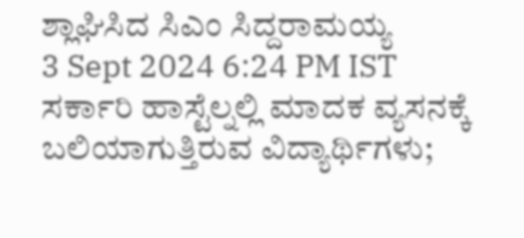ಶ್ಲಾಘಿಸಿದ ಸಿಎಂ ಸಿದ್ದರಾಮಯ್ಯ
3 Sept 2024 6:24 PM IST
ಸರ್ಕಾರಿ ಹಾಸ್ಟೆಲ್ನಲ್ಲಿ ಮಾದಕ ವ್ಯಸನಕ್ಕೆ ಬಲಿಯಾಗುತ್ತಿರುವ ವಿದ್ಯಾರ್ಥಿಗಳು;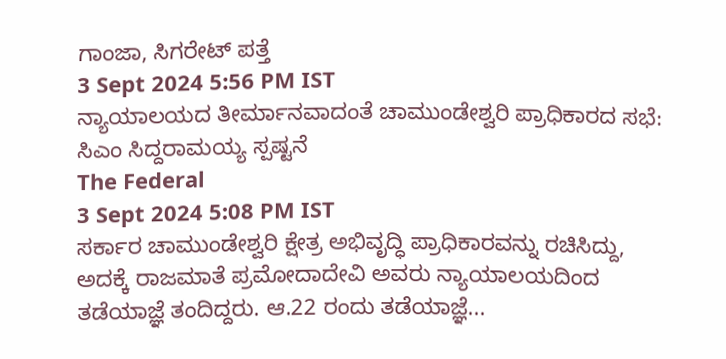ಗಾಂಜಾ, ಸಿಗರೇಟ್ ಪತ್ತೆ
3 Sept 2024 5:56 PM IST
ನ್ಯಾಯಾಲಯದ ತೀರ್ಮಾನವಾದಂತೆ ಚಾಮುಂಡೇಶ್ವರಿ ಪ್ರಾಧಿಕಾರದ ಸಭೆ: ಸಿಎಂ ಸಿದ್ದರಾಮಯ್ಯ ಸ್ಪಷ್ಟನೆ
The Federal
3 Sept 2024 5:08 PM IST
ಸರ್ಕಾರ ಚಾಮುಂಡೇಶ್ವರಿ ಕ್ಷೇತ್ರ ಅಭಿವೃದ್ಧಿ ಪ್ರಾಧಿಕಾರವನ್ನು ರಚಿಸಿದ್ದು, ಅದಕ್ಕೆ ರಾಜಮಾತೆ ಪ್ರಮೋದಾದೇವಿ ಅವರು ನ್ಯಾಯಾಲಯದಿಂದ ತಡೆಯಾಜ್ಞೆ ತಂದಿದ್ದರು. ಆ.22 ರಂದು ತಡೆಯಾಜ್ಞೆ...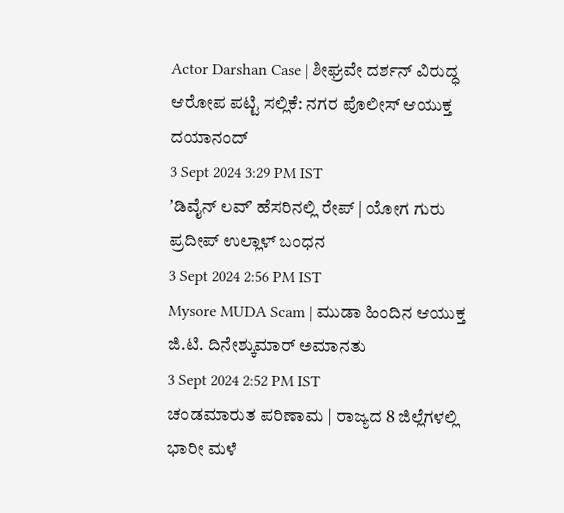Actor Darshan Case | ಶೀಘ್ರವೇ ದರ್ಶನ್ ವಿರುದ್ಧ ಆರೋಪ ಪಟ್ಟಿ ಸಲ್ಲಿಕೆ: ನಗರ ಪೊಲೀಸ್ ಆಯುಕ್ತ ದಯಾನಂದ್
3 Sept 2024 3:29 PM IST
ʼಡಿವೈನ್ ಲವ್ʼ ಹೆಸರಿನಲ್ಲಿ ರೇಪ್ | ಯೋಗ ಗುರು ಪ್ರದೀಪ್ ಉಲ್ಲಾಳ್ ಬಂಧನ
3 Sept 2024 2:56 PM IST
Mysore MUDA Scam | ಮುಡಾ ಹಿಂದಿನ ಆಯುಕ್ತ ಜಿ.ಟಿ. ದಿನೇಶ್ಕುಮಾರ್ ಅಮಾನತು
3 Sept 2024 2:52 PM IST
ಚಂಡಮಾರುತ ಪರಿಣಾಮ | ರಾಜ್ಯದ 8 ಜಿಲ್ಲೆಗಳಲ್ಲಿ ಭಾರೀ ಮಳೆ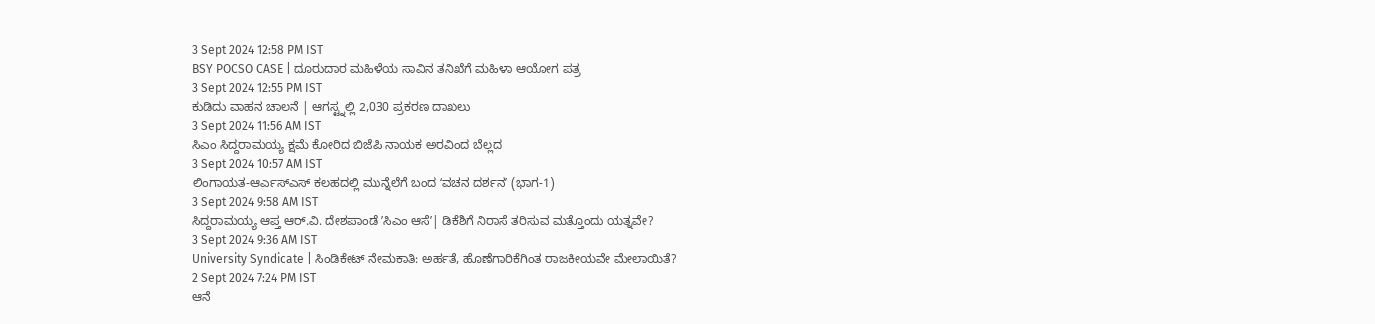3 Sept 2024 12:58 PM IST
BSY POCSO CASE | ದೂರುದಾರ ಮಹಿಳೆಯ ಸಾವಿನ ತನಿಖೆಗೆ ಮಹಿಳಾ ಆಯೋಗ ಪತ್ರ
3 Sept 2024 12:55 PM IST
ಕುಡಿದು ವಾಹನ ಚಾಲನೆ | ಆಗಸ್ಟ್ನಲ್ಲಿ 2,030 ಪ್ರಕರಣ ದಾಖಲು
3 Sept 2024 11:56 AM IST
ಸಿಎಂ ಸಿದ್ದರಾಮಯ್ಯ ಕ್ಷಮೆ ಕೋರಿದ ಬಿಜೆಪಿ ನಾಯಕ ಅರವಿಂದ ಬೆಲ್ಲದ
3 Sept 2024 10:57 AM IST
ಲಿಂಗಾಯತ-ಆರ್ಎಸ್ಎಸ್ ಕಲಹದಲ್ಲಿ ಮುನ್ನೆಲೆಗೆ ಬಂದ ʻವಚನ ದರ್ಶನʼ (ಭಾಗ-1)
3 Sept 2024 9:58 AM IST
ಸಿದ್ದರಾಮಯ್ಯ ಆಪ್ತ ಆರ್.ವಿ. ದೇಶಪಾಂಡೆ ʼಸಿಎಂ ಆಸೆʼ| ಡಿಕೆಶಿಗೆ ನಿರಾಸೆ ತರಿಸುವ ಮತ್ತೊಂದು ಯತ್ನವೇ?
3 Sept 2024 9:36 AM IST
University Syndicate | ಸಿಂಡಿಕೇಟ್ ನೇಮಕಾತಿ: ಅರ್ಹತೆ, ಹೊಣೆಗಾರಿಕೆಗಿಂತ ರಾಜಕೀಯವೇ ಮೇಲಾಯಿತೆ?
2 Sept 2024 7:24 PM IST
ಆನೆ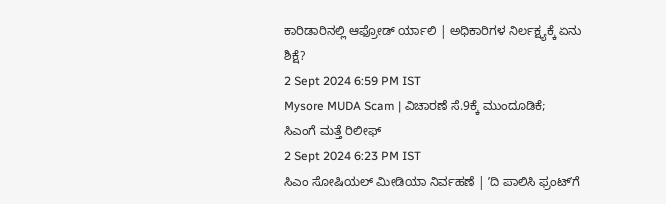ಕಾರಿಡಾರಿನಲ್ಲಿ ಆಫ್ರೋಡ್ ರ್ಯಾಲಿ | ಅಧಿಕಾರಿಗಳ ನಿರ್ಲಕ್ಷ್ಯಕ್ಕೆ ಏನು ಶಿಕ್ಷೆ?
2 Sept 2024 6:59 PM IST
Mysore MUDA Scam | ವಿಚಾರಣೆ ಸೆ.9ಕ್ಕೆ ಮುಂದೂಡಿಕೆ; ಸಿಎಂಗೆ ಮತ್ತೆ ರಿಲೀಫ್
2 Sept 2024 6:23 PM IST
ಸಿಎಂ ಸೋಷಿಯಲ್ ಮೀಡಿಯಾ ನಿರ್ವಹಣೆ | ʼದಿ ಪಾಲಿಸಿ ಫ್ರಂಟ್ʼಗೆ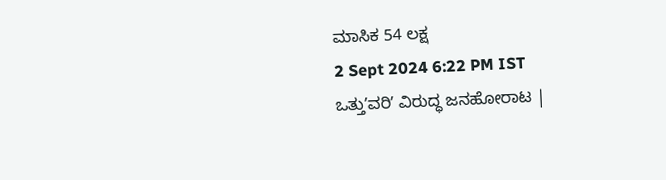ಮಾಸಿಕ 54 ಲಕ್ಷ
2 Sept 2024 6:22 PM IST
ಒತ್ತುʼವರಿʼ ವಿರುದ್ಧ ಜನಹೋರಾಟ |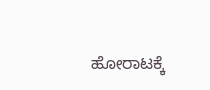ಹೋರಾಟಕ್ಕೆ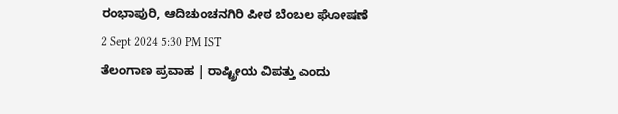ರಂಭಾಪುರಿ, ಆದಿಚುಂಚನಗಿರಿ ಪೀಠ ಬೆಂಬಲ ಘೋಷಣೆ
2 Sept 2024 5:30 PM IST
ತೆಲಂಗಾಣ ಪ್ರವಾಹ | ರಾಷ್ಟ್ರೀಯ ವಿಪತ್ತು ಎಂದು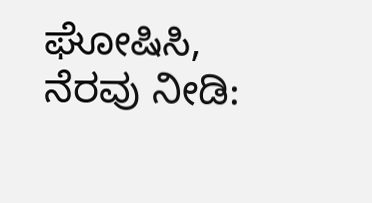ಘೋಷಿಸಿ, ನೆರವು ನೀಡಿ: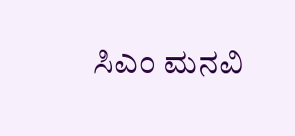ಸಿಎಂ ಮನವಿ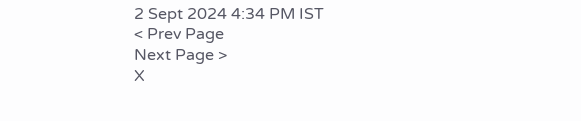2 Sept 2024 4:34 PM IST
< Prev Page
Next Page >
X